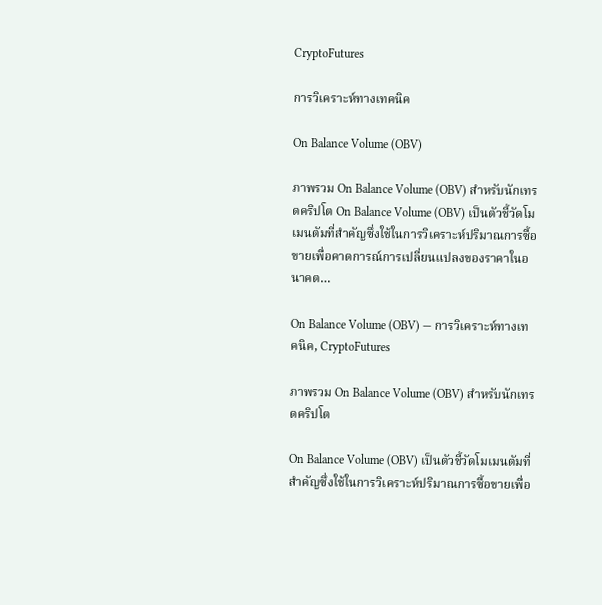CryptoFutures

การวิเคราะห์ทางเทคนิค

On Balance Volume (OBV)

ภาพรวม On Balance Volume (OBV) สำหรับนักเทรดคริปโต On Balance Volume (OBV) เป็นตัวชี้วัดโมเมนตัมที่สำคัญซึ่งใช้ในการวิเคราะห์ปริมาณการซื้อขายเพื่อคาดการณ์การเปลี่ยนแปลงของราคาในอนาคต…

On Balance Volume (OBV) — การวิเคราะห์ทางเทคนิค, CryptoFutures

ภาพรวม On Balance Volume (OBV) สำหรับนักเทรดคริปโต

On Balance Volume (OBV) เป็นตัวชี้วัดโมเมนตัมที่สำคัญซึ่งใช้ในการวิเคราะห์ปริมาณการซื้อขายเพื่อ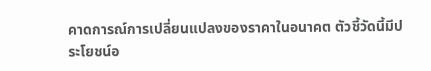คาดการณ์การเปลี่ยนแปลงของราคาในอนาคต ตัวชี้วัดนี้มีประโยชน์อ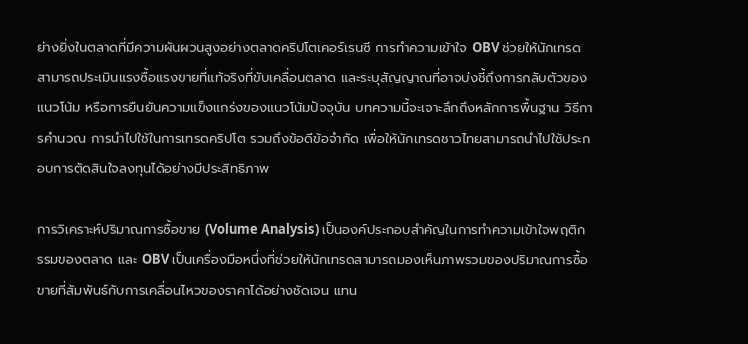ย่างยิ่งในตลาดที่มีความผันผวนสูงอย่างตลาดคริปโตเคอร์เรนซี การทำความเข้าใจ OBV ช่วยให้นักเทรดสามารถประเมินแรงซื้อแรงขายที่แท้จริงที่ขับเคลื่อนตลาด และระบุสัญญาณที่อาจบ่งชี้ถึงการกลับตัวของแนวโน้ม หรือการยืนยันความแข็งแกร่งของแนวโน้มปัจจุบัน บทความนี้จะเจาะลึกถึงหลักการพื้นฐาน วิธีการคำนวณ การนำไปใช้ในการเทรดคริปโต รวมถึงข้อดีข้อจำกัด เพื่อให้นักเทรดชาวไทยสามารถนำไปใช้ประกอบการตัดสินใจลงทุนได้อย่างมีประสิทธิภาพ

การวิเคราะห์ปริมาณการซื้อขาย (Volume Analysis) เป็นองค์ประกอบสำคัญในการทำความเข้าใจพฤติกรรมของตลาด และ OBV เป็นเครื่องมือหนึ่งที่ช่วยให้นักเทรดสามารถมองเห็นภาพรวมของปริมาณการซื้อขายที่สัมพันธ์กับการเคลื่อนไหวของราคาได้อย่างชัดเจน แทน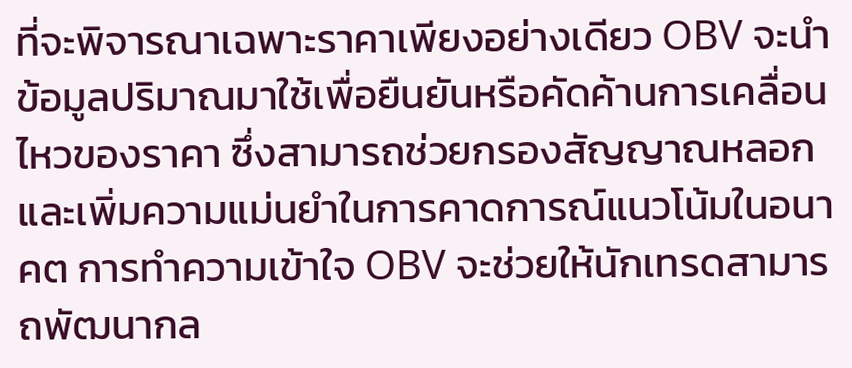ที่จะพิจารณาเฉพาะราคาเพียงอย่างเดียว OBV จะนำข้อมูลปริมาณมาใช้เพื่อยืนยันหรือคัดค้านการเคลื่อนไหวของราคา ซึ่งสามารถช่วยกรองสัญญาณหลอกและเพิ่มความแม่นยำในการคาดการณ์แนวโน้มในอนาคต การทำความเข้าใจ OBV จะช่วยให้นักเทรดสามารถพัฒนากล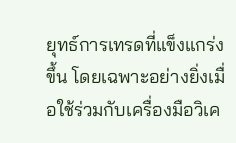ยุทธ์การเทรดที่แข็งแกร่งขึ้น โดยเฉพาะอย่างยิ่งเมื่อใช้ร่วมกับเครื่องมือวิเค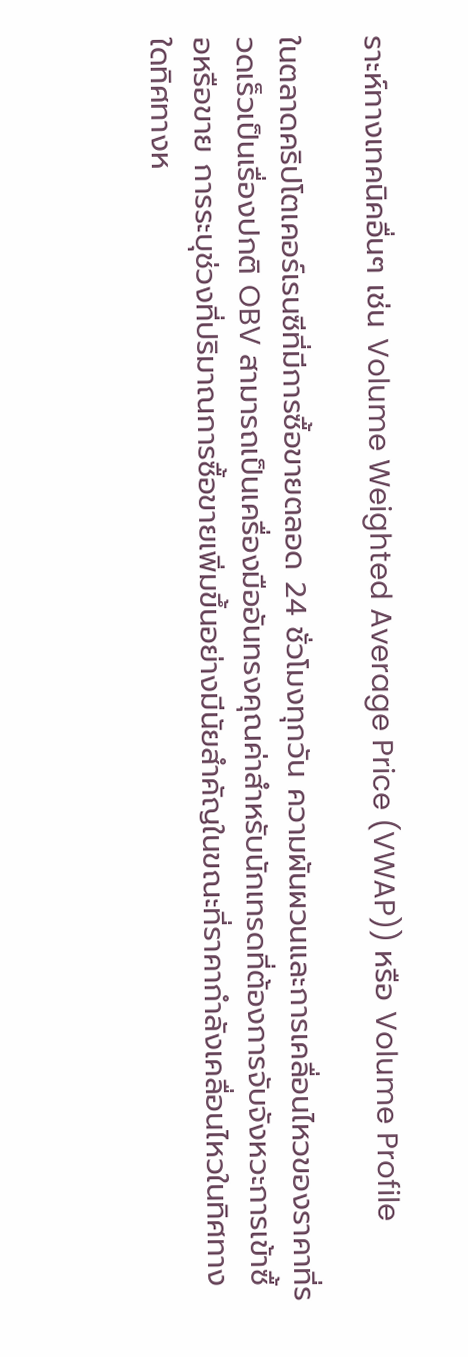ราะห์ทางเทคนิคอื่นๆ เช่น Volume Weighted Average Price (VWAP)) หรือ Volume Profile

ในตลาดคริปโตเคอร์เรนซีที่มีการซื้อขายตลอด 24 ชั่วโมงทุกวัน ความผันผวนและการเคลื่อนไหวของราคาที่รวดเร็วเป็นเรื่องปกติ OBV สามารถเป็นเครื่องมืออันทรงคุณค่าสำหรับนักเทรดที่ต้องการจับจังหวะการเข้าซื้อหรือขาย การระบุช่วงที่ปริมาณการซื้อขายเพิ่มขึ้นอย่างมีนัยสำคัญในขณะที่ราคากำลังเคลื่อนไหวในทิศทางใดทิศทางห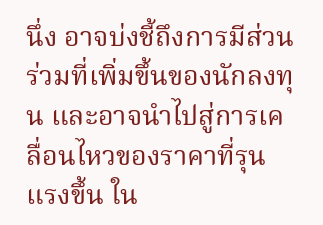นึ่ง อาจบ่งชี้ถึงการมีส่วนร่วมที่เพิ่มขึ้นของนักลงทุน และอาจนำไปสู่การเคลื่อนไหวของราคาที่รุนแรงขึ้น ใน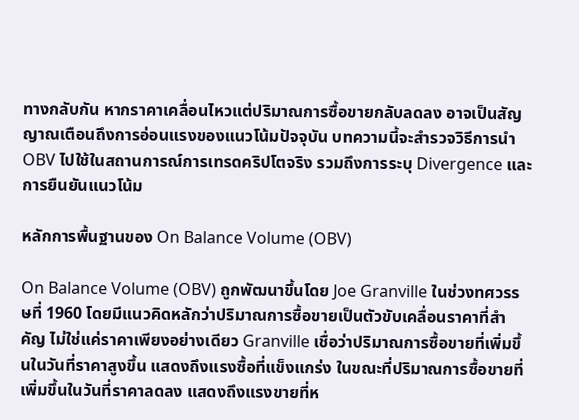ทางกลับกัน หากราคาเคลื่อนไหวแต่ปริมาณการซื้อขายกลับลดลง อาจเป็นสัญญาณเตือนถึงการอ่อนแรงของแนวโน้มปัจจุบัน บทความนี้จะสำรวจวิธีการนำ OBV ไปใช้ในสถานการณ์การเทรดคริปโตจริง รวมถึงการระบุ Divergence และการยืนยันแนวโน้ม

หลักการพื้นฐานของ On Balance Volume (OBV)

On Balance Volume (OBV) ถูกพัฒนาขึ้นโดย Joe Granville ในช่วงทศวรรษที่ 1960 โดยมีแนวคิดหลักว่าปริมาณการซื้อขายเป็นตัวขับเคลื่อนราคาที่สำคัญ ไม่ใช่แค่ราคาเพียงอย่างเดียว Granville เชื่อว่าปริมาณการซื้อขายที่เพิ่มขึ้นในวันที่ราคาสูงขึ้น แสดงถึงแรงซื้อที่แข็งแกร่ง ในขณะที่ปริมาณการซื้อขายที่เพิ่มขึ้นในวันที่ราคาลดลง แสดงถึงแรงขายที่ห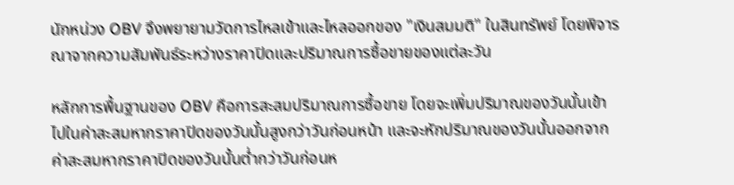นักหน่วง OBV จึงพยายามวัดการไหลเข้าและไหลออกของ "เงินสมมติ" ในสินทรัพย์ โดยพิจารณาจากความสัมพันธ์ระหว่างราคาปิดและปริมาณการซื้อขายของแต่ละวัน

หลักการพื้นฐานของ OBV คือการสะสมปริมาณการซื้อขาย โดยจะเพิ่มปริมาณของวันนั้นเข้าไปในค่าสะสมหากราคาปิดของวันนั้นสูงกว่าวันก่อนหน้า และจะหักปริมาณของวันนั้นออกจากค่าสะสมหากราคาปิดของวันนั้นต่ำกว่าวันก่อนห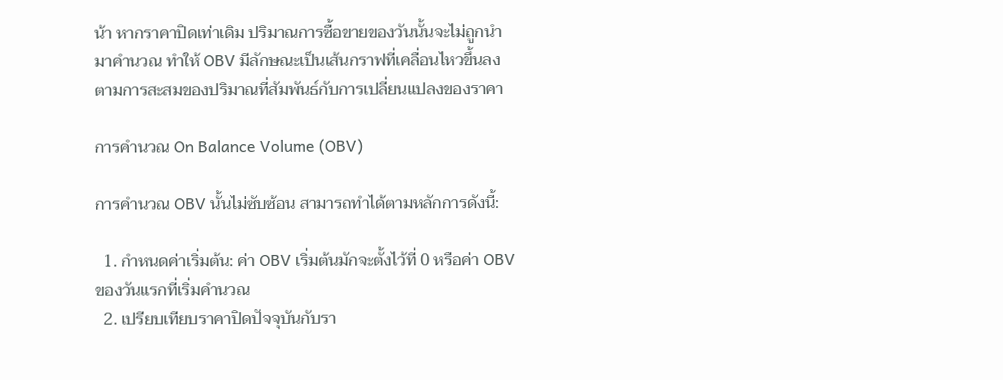น้า หากราคาปิดเท่าเดิม ปริมาณการซื้อขายของวันนั้นจะไม่ถูกนำมาคำนวณ ทำให้ OBV มีลักษณะเป็นเส้นกราฟที่เคลื่อนไหวขึ้นลงตามการสะสมของปริมาณที่สัมพันธ์กับการเปลี่ยนแปลงของราคา

การคำนวณ On Balance Volume (OBV)

การคำนวณ OBV นั้นไม่ซับซ้อน สามารถทำได้ตามหลักการดังนี้:

  1. กำหนดค่าเริ่มต้น: ค่า OBV เริ่มต้นมักจะตั้งไว้ที่ 0 หรือค่า OBV ของวันแรกที่เริ่มคำนวณ
  2. เปรียบเทียบราคาปิดปัจจุบันกับรา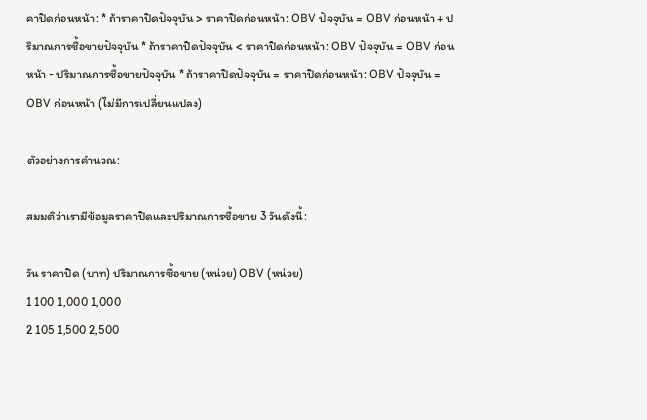คาปิดก่อนหน้า: * ถ้าราคาปิดปัจจุบัน > ราคาปิดก่อนหน้า: OBV ปัจจุบัน = OBV ก่อนหน้า + ปริมาณการซื้อขายปัจจุบัน * ถ้าราคาปิดปัจจุบัน < ราคาปิดก่อนหน้า: OBV ปัจจุบัน = OBV ก่อนหน้า - ปริมาณการซื้อขายปัจจุบัน * ถ้าราคาปิดปัจจุบัน = ราคาปิดก่อนหน้า: OBV ปัจจุบัน = OBV ก่อนหน้า (ไม่มีการเปลี่ยนแปลง)

ตัวอย่างการคำนวณ:

สมมติว่าเรามีข้อมูลราคาปิดและปริมาณการซื้อขาย 3 วันดังนี้:

วัน ราคาปิด (บาท) ปริมาณการซื้อขาย (หน่วย) OBV (หน่วย)
1 100 1,000 1,000
2 105 1,500 2,500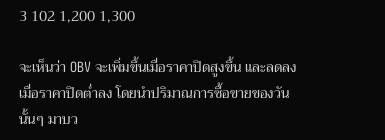3 102 1,200 1,300

จะเห็นว่า OBV จะเพิ่มขึ้นเมื่อราคาปิดสูงขึ้น และลดลงเมื่อราคาปิดต่ำลง โดยนำปริมาณการซื้อขายของวันนั้นๆ มาบว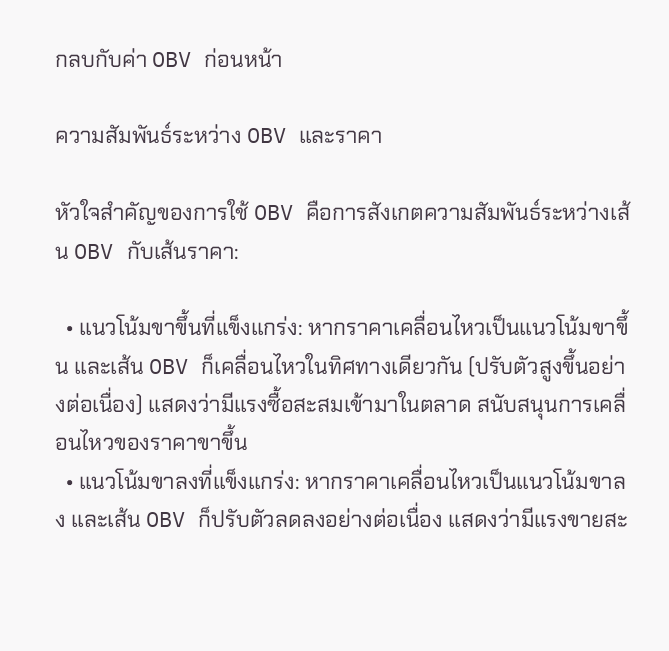กลบกับค่า OBV ก่อนหน้า

ความสัมพันธ์ระหว่าง OBV และราคา

หัวใจสำคัญของการใช้ OBV คือการสังเกตความสัมพันธ์ระหว่างเส้น OBV กับเส้นราคา:

  • แนวโน้มขาขึ้นที่แข็งแกร่ง: หากราคาเคลื่อนไหวเป็นแนวโน้มขาขึ้น และเส้น OBV ก็เคลื่อนไหวในทิศทางเดียวกัน (ปรับตัวสูงขึ้นอย่างต่อเนื่อง) แสดงว่ามีแรงซื้อสะสมเข้ามาในตลาด สนับสนุนการเคลื่อนไหวของราคาขาขึ้น
  • แนวโน้มขาลงที่แข็งแกร่ง: หากราคาเคลื่อนไหวเป็นแนวโน้มขาลง และเส้น OBV ก็ปรับตัวลดลงอย่างต่อเนื่อง แสดงว่ามีแรงขายสะ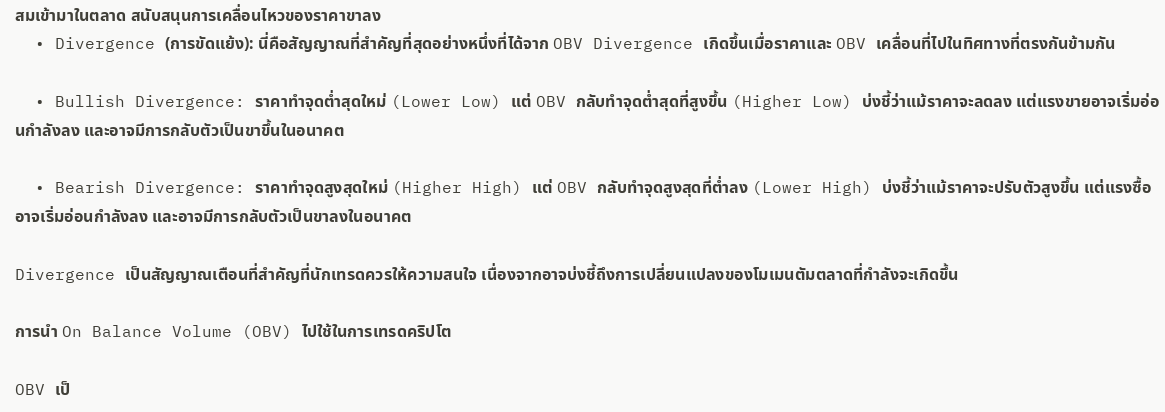สมเข้ามาในตลาด สนับสนุนการเคลื่อนไหวของราคาขาลง
  • Divergence (การขัดแย้ง): นี่คือสัญญาณที่สำคัญที่สุดอย่างหนึ่งที่ได้จาก OBV Divergence เกิดขึ้นเมื่อราคาและ OBV เคลื่อนที่ไปในทิศทางที่ตรงกันข้ามกัน

  • Bullish Divergence: ราคาทำจุดต่ำสุดใหม่ (Lower Low) แต่ OBV กลับทำจุดต่ำสุดที่สูงขึ้น (Higher Low) บ่งชี้ว่าแม้ราคาจะลดลง แต่แรงขายอาจเริ่มอ่อนกำลังลง และอาจมีการกลับตัวเป็นขาขึ้นในอนาคต

  • Bearish Divergence: ราคาทำจุดสูงสุดใหม่ (Higher High) แต่ OBV กลับทำจุดสูงสุดที่ต่ำลง (Lower High) บ่งชี้ว่าแม้ราคาจะปรับตัวสูงขึ้น แต่แรงซื้ออาจเริ่มอ่อนกำลังลง และอาจมีการกลับตัวเป็นขาลงในอนาคต

Divergence เป็นสัญญาณเตือนที่สำคัญที่นักเทรดควรให้ความสนใจ เนื่องจากอาจบ่งชี้ถึงการเปลี่ยนแปลงของโมเมนตัมตลาดที่กำลังจะเกิดขึ้น

การนำ On Balance Volume (OBV) ไปใช้ในการเทรดคริปโต

OBV เป็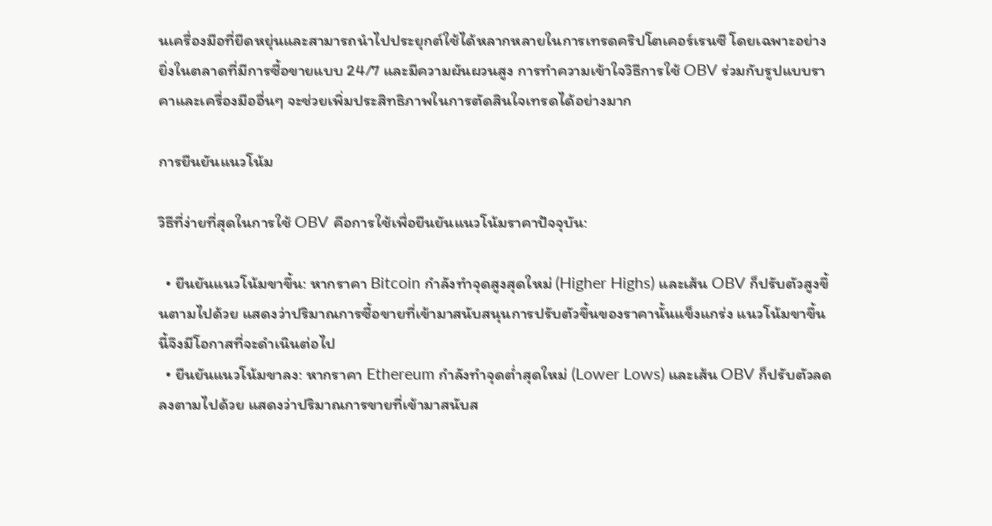นเครื่องมือที่ยืดหยุ่นและสามารถนำไปประยุกต์ใช้ได้หลากหลายในการเทรดคริปโตเคอร์เรนซี โดยเฉพาะอย่างยิ่งในตลาดที่มีการซื้อขายแบบ 24/7 และมีความผันผวนสูง การทำความเข้าใจวิธีการใช้ OBV ร่วมกับรูปแบบราคาและเครื่องมืออื่นๆ จะช่วยเพิ่มประสิทธิภาพในการตัดสินใจเทรดได้อย่างมาก

การยืนยันแนวโน้ม

วิธีที่ง่ายที่สุดในการใช้ OBV คือการใช้เพื่อยืนยันแนวโน้มราคาปัจจุบัน:

  • ยืนยันแนวโน้มขาขึ้น: หากราคา Bitcoin กำลังทำจุดสูงสุดใหม่ (Higher Highs) และเส้น OBV ก็ปรับตัวสูงขึ้นตามไปด้วย แสดงว่าปริมาณการซื้อขายที่เข้ามาสนับสนุนการปรับตัวขึ้นของราคานั้นแข็งแกร่ง แนวโน้มขาขึ้นนี้จึงมีโอกาสที่จะดำเนินต่อไป
  • ยืนยันแนวโน้มขาลง: หากราคา Ethereum กำลังทำจุดต่ำสุดใหม่ (Lower Lows) และเส้น OBV ก็ปรับตัวลดลงตามไปด้วย แสดงว่าปริมาณการขายที่เข้ามาสนับส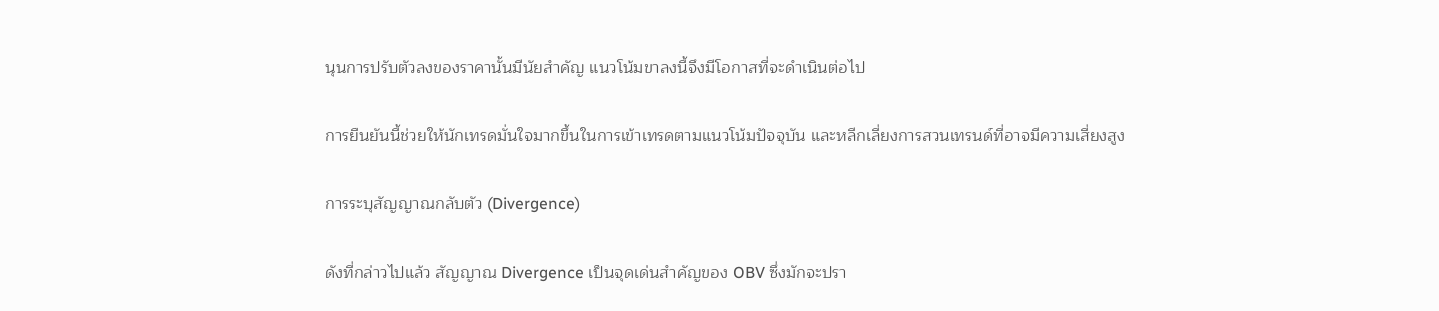นุนการปรับตัวลงของราคานั้นมีนัยสำคัญ แนวโน้มขาลงนี้จึงมีโอกาสที่จะดำเนินต่อไป

การยืนยันนี้ช่วยให้นักเทรดมั่นใจมากขึ้นในการเข้าเทรดตามแนวโน้มปัจจุบัน และหลีกเลี่ยงการสวนเทรนด์ที่อาจมีความเสี่ยงสูง

การระบุสัญญาณกลับตัว (Divergence)

ดังที่กล่าวไปแล้ว สัญญาณ Divergence เป็นจุดเด่นสำคัญของ OBV ซึ่งมักจะปรา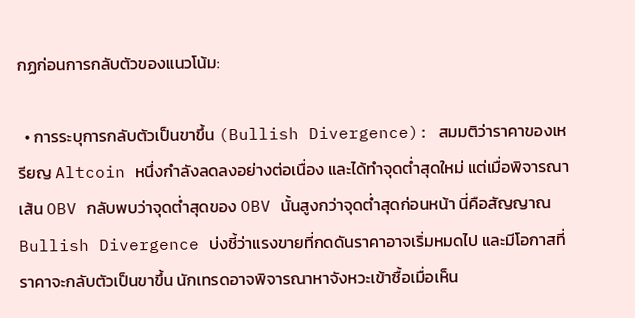กฏก่อนการกลับตัวของแนวโน้ม:

  • การระบุการกลับตัวเป็นขาขึ้น (Bullish Divergence): สมมติว่าราคาของเหรียญ Altcoin หนึ่งกำลังลดลงอย่างต่อเนื่อง และได้ทำจุดต่ำสุดใหม่ แต่เมื่อพิจารณาเส้น OBV กลับพบว่าจุดต่ำสุดของ OBV นั้นสูงกว่าจุดต่ำสุดก่อนหน้า นี่คือสัญญาณ Bullish Divergence บ่งชี้ว่าแรงขายที่กดดันราคาอาจเริ่มหมดไป และมีโอกาสที่ราคาจะกลับตัวเป็นขาขึ้น นักเทรดอาจพิจารณาหาจังหวะเข้าซื้อเมื่อเห็น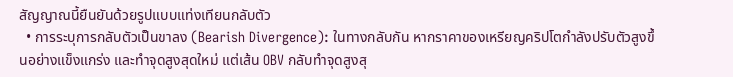สัญญาณนี้ยืนยันด้วยรูปแบบแท่งเทียนกลับตัว
  • การระบุการกลับตัวเป็นขาลง (Bearish Divergence): ในทางกลับกัน หากราคาของเหรียญคริปโตกำลังปรับตัวสูงขึ้นอย่างแข็งแกร่ง และทำจุดสูงสุดใหม่ แต่เส้น OBV กลับทำจุดสูงสุ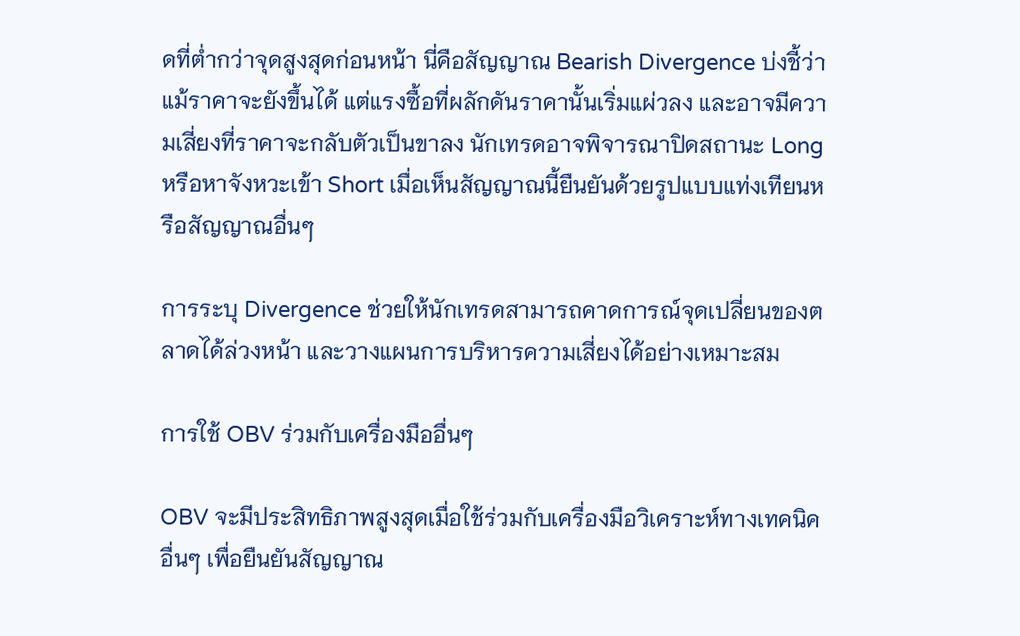ดที่ต่ำกว่าจุดสูงสุดก่อนหน้า นี่คือสัญญาณ Bearish Divergence บ่งชี้ว่าแม้ราคาจะยังขึ้นได้ แต่แรงซื้อที่ผลักดันราคานั้นเริ่มแผ่วลง และอาจมีความเสี่ยงที่ราคาจะกลับตัวเป็นขาลง นักเทรดอาจพิจารณาปิดสถานะ Long หรือหาจังหวะเข้า Short เมื่อเห็นสัญญาณนี้ยืนยันด้วยรูปแบบแท่งเทียนหรือสัญญาณอื่นๆ

การระบุ Divergence ช่วยให้นักเทรดสามารถคาดการณ์จุดเปลี่ยนของตลาดได้ล่วงหน้า และวางแผนการบริหารความเสี่ยงได้อย่างเหมาะสม

การใช้ OBV ร่วมกับเครื่องมืออื่นๆ

OBV จะมีประสิทธิภาพสูงสุดเมื่อใช้ร่วมกับเครื่องมือวิเคราะห์ทางเทคนิคอื่นๆ เพื่อยืนยันสัญญาณ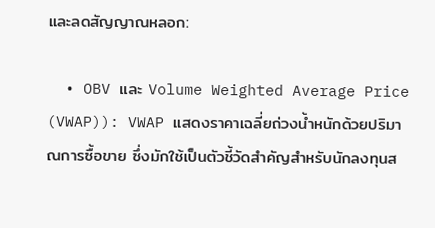และลดสัญญาณหลอก:

  • OBV และ Volume Weighted Average Price (VWAP)): VWAP แสดงราคาเฉลี่ยถ่วงน้ำหนักด้วยปริมาณการซื้อขาย ซึ่งมักใช้เป็นตัวชี้วัดสำคัญสำหรับนักลงทุนส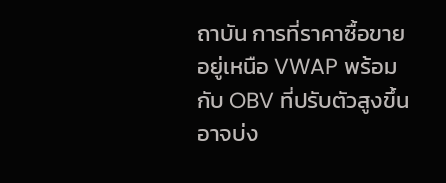ถาบัน การที่ราคาซื้อขายอยู่เหนือ VWAP พร้อมกับ OBV ที่ปรับตัวสูงขึ้น อาจบ่ง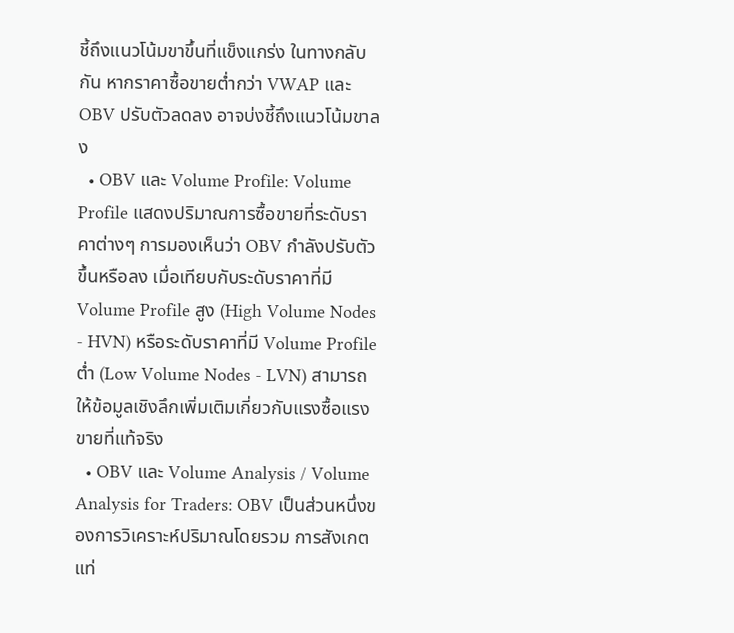ชี้ถึงแนวโน้มขาขึ้นที่แข็งแกร่ง ในทางกลับกัน หากราคาซื้อขายต่ำกว่า VWAP และ OBV ปรับตัวลดลง อาจบ่งชี้ถึงแนวโน้มขาลง
  • OBV และ Volume Profile: Volume Profile แสดงปริมาณการซื้อขายที่ระดับราคาต่างๆ การมองเห็นว่า OBV กำลังปรับตัวขึ้นหรือลง เมื่อเทียบกับระดับราคาที่มี Volume Profile สูง (High Volume Nodes - HVN) หรือระดับราคาที่มี Volume Profile ต่ำ (Low Volume Nodes - LVN) สามารถให้ข้อมูลเชิงลึกเพิ่มเติมเกี่ยวกับแรงซื้อแรงขายที่แท้จริง
  • OBV และ Volume Analysis / Volume Analysis for Traders: OBV เป็นส่วนหนึ่งของการวิเคราะห์ปริมาณโดยรวม การสังเกตแท่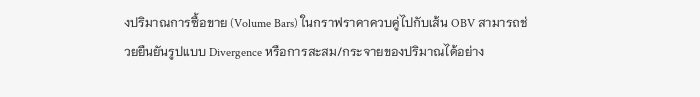งปริมาณการซื้อขาย (Volume Bars) ในกราฟราคาควบคู่ไปกับเส้น OBV สามารถช่วยยืนยันรูปแบบ Divergence หรือการสะสม/กระจายของปริมาณได้อย่าง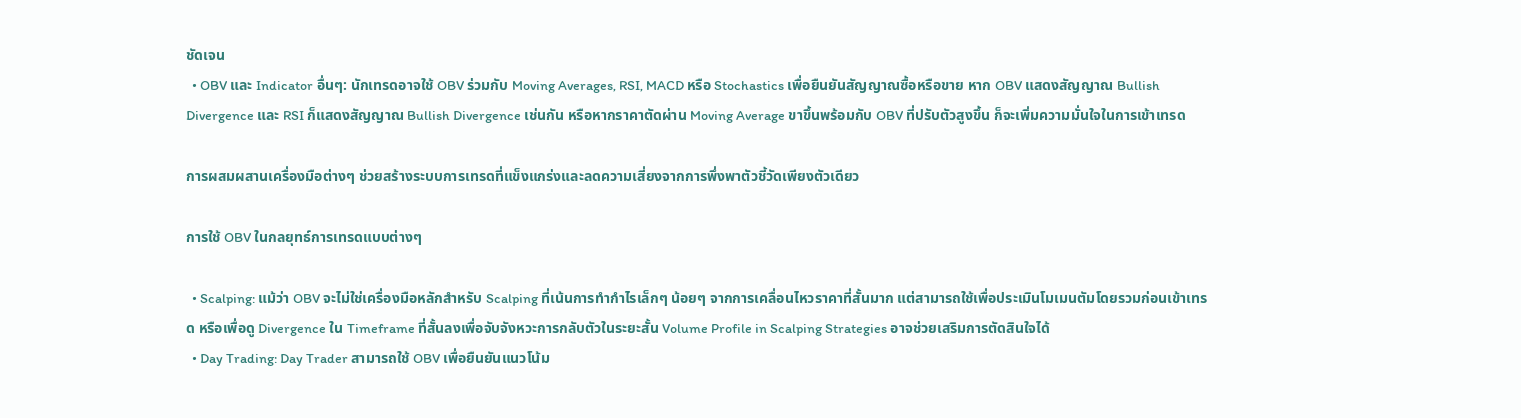ชัดเจน
  • OBV และ Indicator อื่นๆ: นักเทรดอาจใช้ OBV ร่วมกับ Moving Averages, RSI, MACD หรือ Stochastics เพื่อยืนยันสัญญาณซื้อหรือขาย หาก OBV แสดงสัญญาณ Bullish Divergence และ RSI ก็แสดงสัญญาณ Bullish Divergence เช่นกัน หรือหากราคาตัดผ่าน Moving Average ขาขึ้นพร้อมกับ OBV ที่ปรับตัวสูงขึ้น ก็จะเพิ่มความมั่นใจในการเข้าเทรด

การผสมผสานเครื่องมือต่างๆ ช่วยสร้างระบบการเทรดที่แข็งแกร่งและลดความเสี่ยงจากการพึ่งพาตัวชี้วัดเพียงตัวเดียว

การใช้ OBV ในกลยุทธ์การเทรดแบบต่างๆ

  • Scalping: แม้ว่า OBV จะไม่ใช่เครื่องมือหลักสำหรับ Scalping ที่เน้นการทำกำไรเล็กๆ น้อยๆ จากการเคลื่อนไหวราคาที่สั้นมาก แต่สามารถใช้เพื่อประเมินโมเมนตัมโดยรวมก่อนเข้าเทรด หรือเพื่อดู Divergence ใน Timeframe ที่สั้นลงเพื่อจับจังหวะการกลับตัวในระยะสั้น Volume Profile in Scalping Strategies อาจช่วยเสริมการตัดสินใจได้
  • Day Trading: Day Trader สามารถใช้ OBV เพื่อยืนยันแนวโน้ม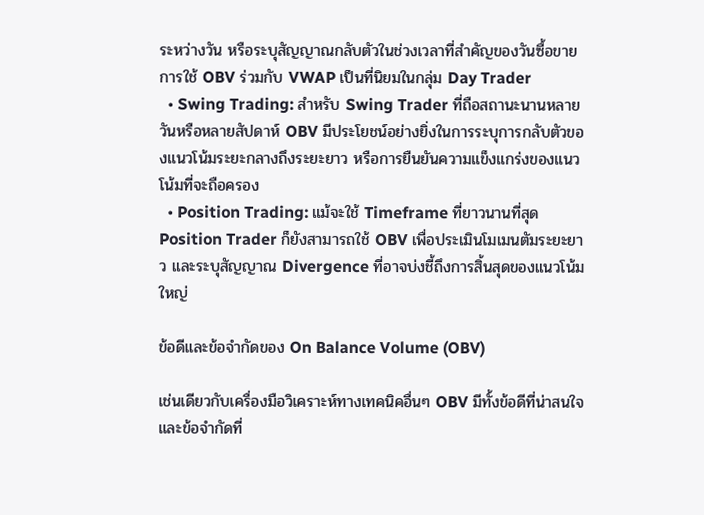ระหว่างวัน หรือระบุสัญญาณกลับตัวในช่วงเวลาที่สำคัญของวันซื้อขาย การใช้ OBV ร่วมกับ VWAP เป็นที่นิยมในกลุ่ม Day Trader
  • Swing Trading: สำหรับ Swing Trader ที่ถือสถานะนานหลายวันหรือหลายสัปดาห์ OBV มีประโยชน์อย่างยิ่งในการระบุการกลับตัวของแนวโน้มระยะกลางถึงระยะยาว หรือการยืนยันความแข็งแกร่งของแนวโน้มที่จะถือครอง
  • Position Trading: แม้จะใช้ Timeframe ที่ยาวนานที่สุด Position Trader ก็ยังสามารถใช้ OBV เพื่อประเมินโมเมนตัมระยะยาว และระบุสัญญาณ Divergence ที่อาจบ่งชี้ถึงการสิ้นสุดของแนวโน้มใหญ่

ข้อดีและข้อจำกัดของ On Balance Volume (OBV)

เช่นเดียวกับเครื่องมือวิเคราะห์ทางเทคนิคอื่นๆ OBV มีทั้งข้อดีที่น่าสนใจและข้อจำกัดที่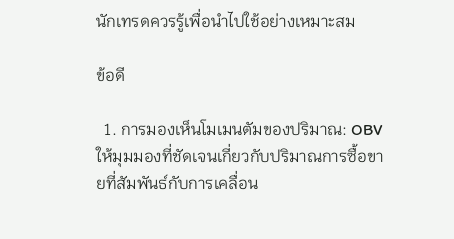นักเทรดควรรู้เพื่อนำไปใช้อย่างเหมาะสม

ข้อดี

  1. การมองเห็นโมเมนตัมของปริมาณ: OBV ให้มุมมองที่ชัดเจนเกี่ยวกับปริมาณการซื้อขายที่สัมพันธ์กับการเคลื่อน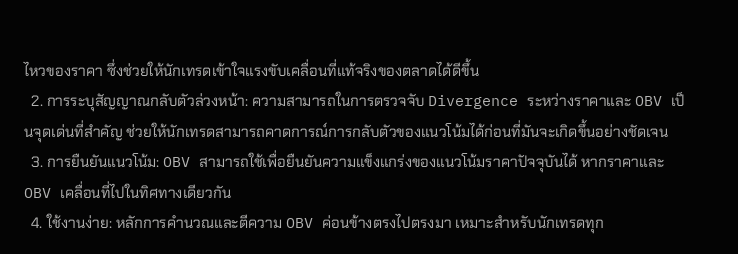ไหวของราคา ซึ่งช่วยให้นักเทรดเข้าใจแรงขับเคลื่อนที่แท้จริงของตลาดได้ดีขึ้น
  2. การระบุสัญญาณกลับตัวล่วงหน้า: ความสามารถในการตรวจจับ Divergence ระหว่างราคาและ OBV เป็นจุดเด่นที่สำคัญ ช่วยให้นักเทรดสามารถคาดการณ์การกลับตัวของแนวโน้มได้ก่อนที่มันจะเกิดขึ้นอย่างชัดเจน
  3. การยืนยันแนวโน้ม: OBV สามารถใช้เพื่อยืนยันความแข็งแกร่งของแนวโน้มราคาปัจจุบันได้ หากราคาและ OBV เคลื่อนที่ไปในทิศทางเดียวกัน
  4. ใช้งานง่าย: หลักการคำนวณและตีความ OBV ค่อนข้างตรงไปตรงมา เหมาะสำหรับนักเทรดทุก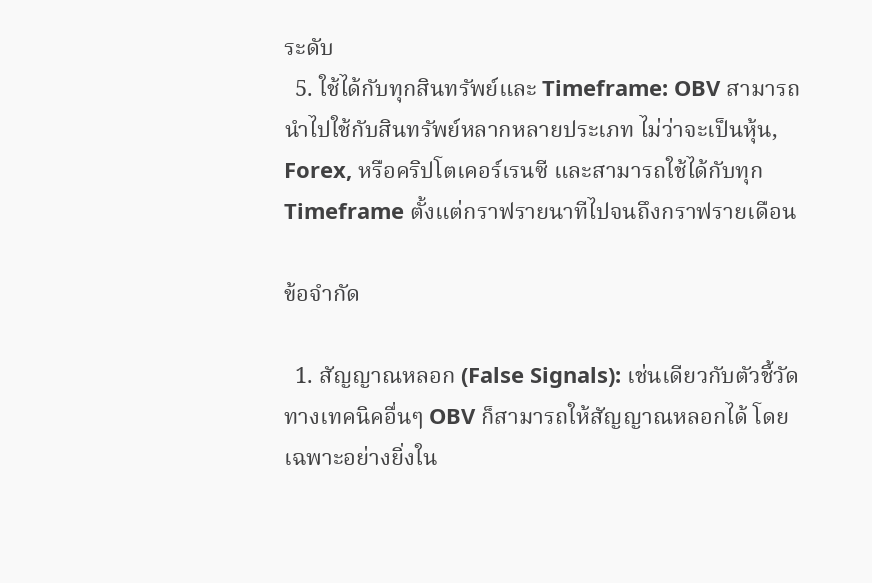ระดับ
  5. ใช้ได้กับทุกสินทรัพย์และ Timeframe: OBV สามารถนำไปใช้กับสินทรัพย์หลากหลายประเภท ไม่ว่าจะเป็นหุ้น, Forex, หรือคริปโตเคอร์เรนซี และสามารถใช้ได้กับทุก Timeframe ตั้งแต่กราฟรายนาทีไปจนถึงกราฟรายเดือน

ข้อจำกัด

  1. สัญญาณหลอก (False Signals): เช่นเดียวกับตัวชี้วัดทางเทคนิคอื่นๆ OBV ก็สามารถให้สัญญาณหลอกได้ โดยเฉพาะอย่างยิ่งใน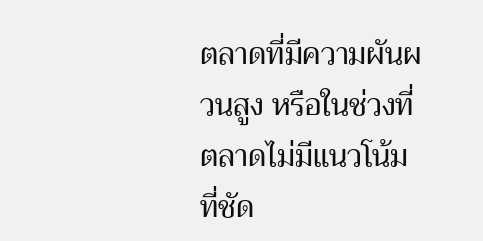ตลาดที่มีความผันผวนสูง หรือในช่วงที่ตลาดไม่มีแนวโน้มที่ชัด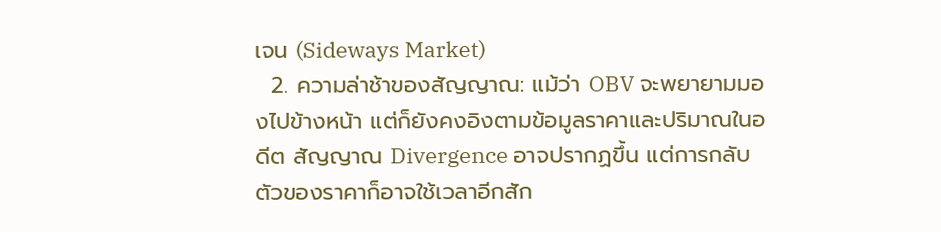เจน (Sideways Market)
  2. ความล่าช้าของสัญญาณ: แม้ว่า OBV จะพยายามมองไปข้างหน้า แต่ก็ยังคงอิงตามข้อมูลราคาและปริมาณในอดีต สัญญาณ Divergence อาจปรากฏขึ้น แต่การกลับตัวของราคาก็อาจใช้เวลาอีกสัก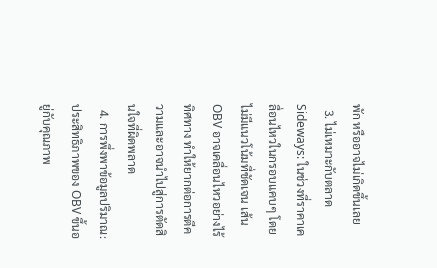พัก หรืออาจไม่เกิดขึ้นเลย
  3. ไม่เหมาะกับตลาด Sideways: ในช่วงที่ราคาเคลื่อนไหวในกรอบแคบๆ โดยไม่มีแนวโน้มที่ชัดเจน เส้น OBV อาจเคลื่อนไหวอย่างไร้ทิศทาง ทำให้ยากต่อการตีความและอาจนำไปสู่การตัดสินใจที่ผิดพลาด
  4. การพึ่งพาข้อมูลปริมาณ: ประสิทธิภาพของ OBV ขึ้นอยู่กับคุณภาพ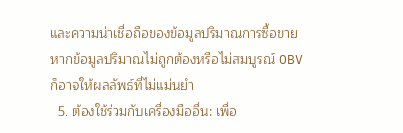และความน่าเชื่อถือของข้อมูลปริมาณการซื้อขาย หากข้อมูลปริมาณไม่ถูกต้องหรือไม่สมบูรณ์ OBV ก็อาจให้ผลลัพธ์ที่ไม่แม่นยำ
  5. ต้องใช้ร่วมกับเครื่องมืออื่น: เพื่อ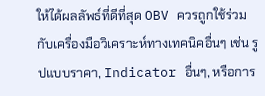ให้ได้ผลลัพธ์ที่ดีที่สุด OBV ควรถูกใช้ร่วมกับเครื่องมือวิเคราะห์ทางเทคนิคอื่นๆ เช่น รูปแบบราคา, Indicator อื่นๆ, หรือการ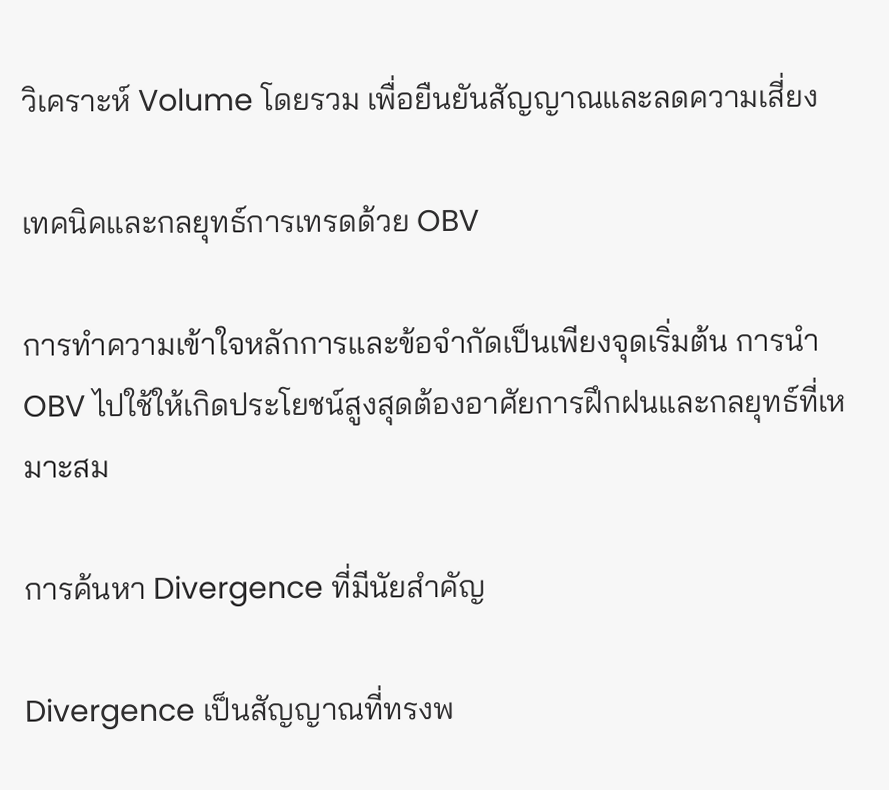วิเคราะห์ Volume โดยรวม เพื่อยืนยันสัญญาณและลดความเสี่ยง

เทคนิคและกลยุทธ์การเทรดด้วย OBV

การทำความเข้าใจหลักการและข้อจำกัดเป็นเพียงจุดเริ่มต้น การนำ OBV ไปใช้ให้เกิดประโยชน์สูงสุดต้องอาศัยการฝึกฝนและกลยุทธ์ที่เหมาะสม

การค้นหา Divergence ที่มีนัยสำคัญ

Divergence เป็นสัญญาณที่ทรงพ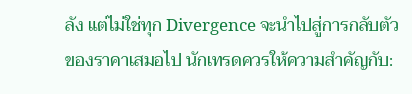ลัง แต่ไม่ใช่ทุก Divergence จะนำไปสู่การกลับตัวของราคาเสมอไป นักเทรดควรให้ความสำคัญกับ: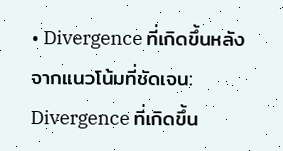• Divergence ที่เกิดขึ้นหลังจากแนวโน้มที่ชัดเจน: Divergence ที่เกิดขึ้น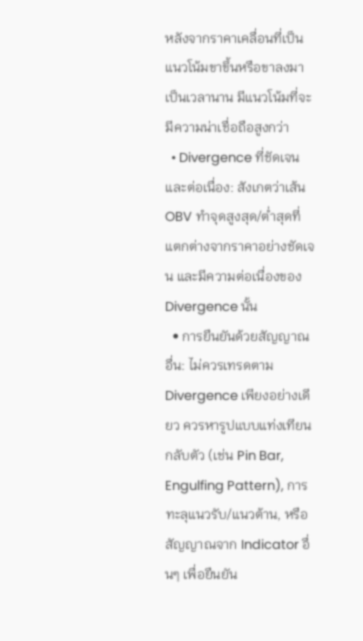หลังจากราคาเคลื่อนที่เป็นแนวโน้มขาขึ้นหรือขาลงมาเป็นเวลานาน มีแนวโน้มที่จะมีความน่าเชื่อถือสูงกว่า
  • Divergence ที่ชัดเจนและต่อเนื่อง: สังเกตว่าเส้น OBV ทำจุดสูงสุด/ต่ำสุดที่แตกต่างจากราคาอย่างชัดเจน และมีความต่อเนื่องของ Divergence นั้น
  • การยืนยันด้วยสัญญาณอื่น: ไม่ควรเทรดตาม Divergence เพียงอย่างเดียว ควรหารูปแบบแท่งเทียนกลับตัว (เช่น Pin Bar, Engulfing Pattern), การทะลุแนวรับ/แนวต้าน, หรือสัญญาณจาก Indicator อื่นๆ เพื่อยืนยัน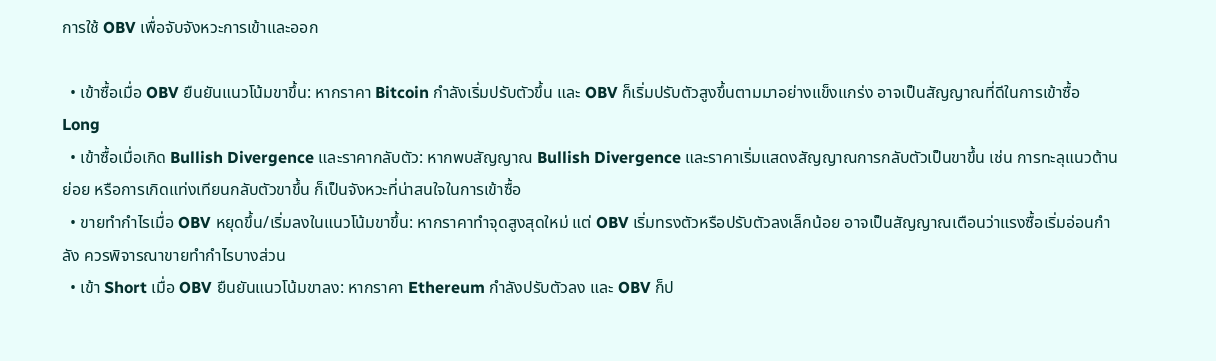การใช้ OBV เพื่อจับจังหวะการเข้าและออก

  • เข้าซื้อเมื่อ OBV ยืนยันแนวโน้มขาขึ้น: หากราคา Bitcoin กำลังเริ่มปรับตัวขึ้น และ OBV ก็เริ่มปรับตัวสูงขึ้นตามมาอย่างแข็งแกร่ง อาจเป็นสัญญาณที่ดีในการเข้าซื้อ Long
  • เข้าซื้อเมื่อเกิด Bullish Divergence และราคากลับตัว: หากพบสัญญาณ Bullish Divergence และราคาเริ่มแสดงสัญญาณการกลับตัวเป็นขาขึ้น เช่น การทะลุแนวต้านย่อย หรือการเกิดแท่งเทียนกลับตัวขาขึ้น ก็เป็นจังหวะที่น่าสนใจในการเข้าซื้อ
  • ขายทำกำไรเมื่อ OBV หยุดขึ้น/เริ่มลงในแนวโน้มขาขึ้น: หากราคาทำจุดสูงสุดใหม่ แต่ OBV เริ่มทรงตัวหรือปรับตัวลงเล็กน้อย อาจเป็นสัญญาณเตือนว่าแรงซื้อเริ่มอ่อนกำลัง ควรพิจารณาขายทำกำไรบางส่วน
  • เข้า Short เมื่อ OBV ยืนยันแนวโน้มขาลง: หากราคา Ethereum กำลังปรับตัวลง และ OBV ก็ป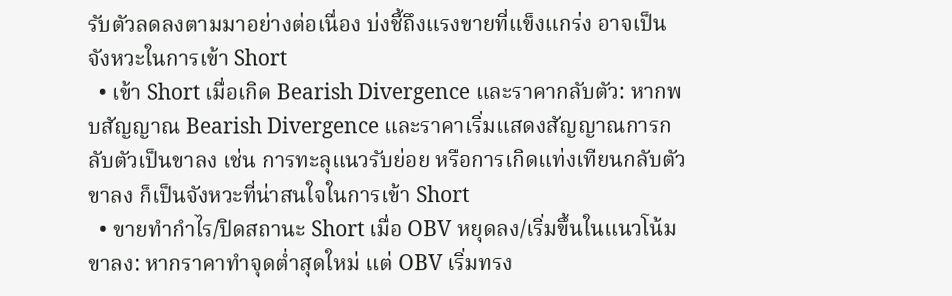รับตัวลดลงตามมาอย่างต่อเนื่อง บ่งชี้ถึงแรงขายที่แข็งแกร่ง อาจเป็นจังหวะในการเข้า Short
  • เข้า Short เมื่อเกิด Bearish Divergence และราคากลับตัว: หากพบสัญญาณ Bearish Divergence และราคาเริ่มแสดงสัญญาณการกลับตัวเป็นขาลง เช่น การทะลุแนวรับย่อย หรือการเกิดแท่งเทียนกลับตัวขาลง ก็เป็นจังหวะที่น่าสนใจในการเข้า Short
  • ขายทำกำไร/ปิดสถานะ Short เมื่อ OBV หยุดลง/เริ่มขึ้นในแนวโน้มขาลง: หากราคาทำจุดต่ำสุดใหม่ แต่ OBV เริ่มทรง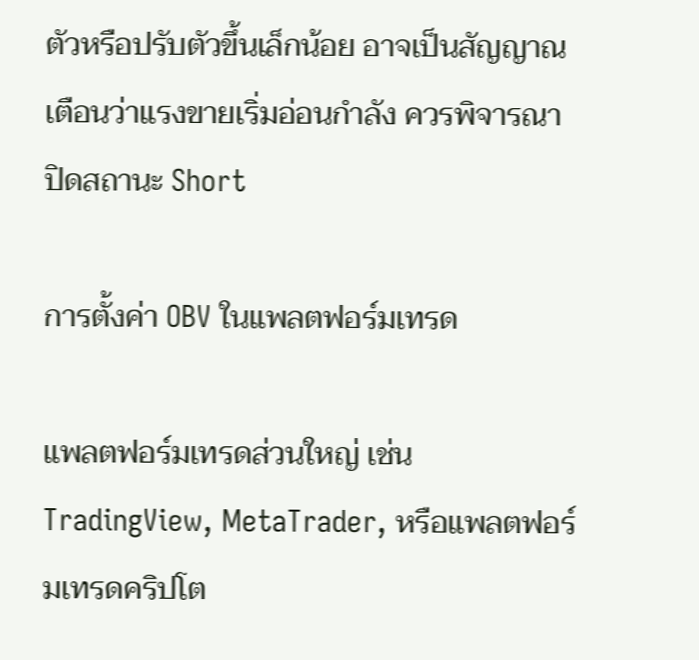ตัวหรือปรับตัวขึ้นเล็กน้อย อาจเป็นสัญญาณเตือนว่าแรงขายเริ่มอ่อนกำลัง ควรพิจารณาปิดสถานะ Short

การตั้งค่า OBV ในแพลตฟอร์มเทรด

แพลตฟอร์มเทรดส่วนใหญ่ เช่น TradingView, MetaTrader, หรือแพลตฟอร์มเทรดคริปโต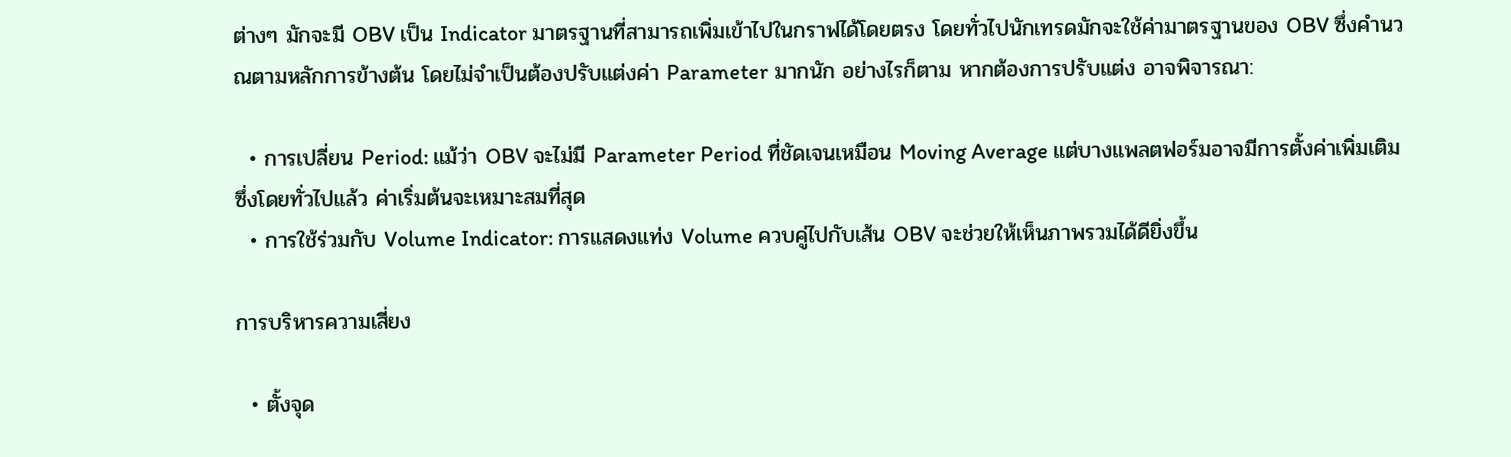ต่างๆ มักจะมี OBV เป็น Indicator มาตรฐานที่สามารถเพิ่มเข้าไปในกราฟได้โดยตรง โดยทั่วไปนักเทรดมักจะใช้ค่ามาตรฐานของ OBV ซึ่งคำนวณตามหลักการข้างต้น โดยไม่จำเป็นต้องปรับแต่งค่า Parameter มากนัก อย่างไรก็ตาม หากต้องการปรับแต่ง อาจพิจารณา:

  • การเปลี่ยน Period: แม้ว่า OBV จะไม่มี Parameter Period ที่ชัดเจนเหมือน Moving Average แต่บางแพลตฟอร์มอาจมีการตั้งค่าเพิ่มเติม ซึ่งโดยทั่วไปแล้ว ค่าเริ่มต้นจะเหมาะสมที่สุด
  • การใช้ร่วมกับ Volume Indicator: การแสดงแท่ง Volume ควบคู่ไปกับเส้น OBV จะช่วยให้เห็นภาพรวมได้ดียิ่งขึ้น

การบริหารความเสี่ยง

  • ตั้งจุด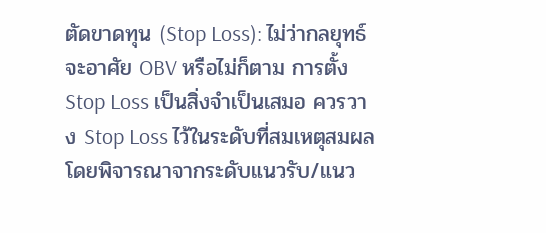ตัดขาดทุน (Stop Loss): ไม่ว่ากลยุทธ์จะอาศัย OBV หรือไม่ก็ตาม การตั้ง Stop Loss เป็นสิ่งจำเป็นเสมอ ควรวาง Stop Loss ไว้ในระดับที่สมเหตุสมผล โดยพิจารณาจากระดับแนวรับ/แนว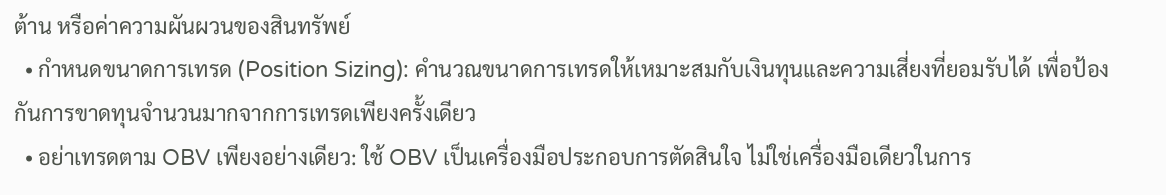ต้าน หรือค่าความผันผวนของสินทรัพย์
  • กำหนดขนาดการเทรด (Position Sizing): คำนวณขนาดการเทรดให้เหมาะสมกับเงินทุนและความเสี่ยงที่ยอมรับได้ เพื่อป้องกันการขาดทุนจำนวนมากจากการเทรดเพียงครั้งเดียว
  • อย่าเทรดตาม OBV เพียงอย่างเดียว: ใช้ OBV เป็นเครื่องมือประกอบการตัดสินใจ ไม่ใช่เครื่องมือเดียวในการ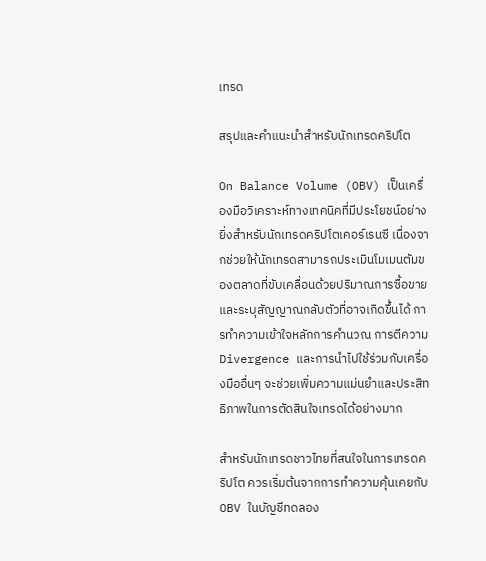เทรด

สรุปและคำแนะนำสำหรับนักเทรดคริปโต

On Balance Volume (OBV) เป็นเครื่องมือวิเคราะห์ทางเทคนิคที่มีประโยชน์อย่างยิ่งสำหรับนักเทรดคริปโตเคอร์เรนซี เนื่องจากช่วยให้นักเทรดสามารถประเมินโมเมนตัมของตลาดที่ขับเคลื่อนด้วยปริมาณการซื้อขาย และระบุสัญญาณกลับตัวที่อาจเกิดขึ้นได้ การทำความเข้าใจหลักการคำนวณ การตีความ Divergence และการนำไปใช้ร่วมกับเครื่องมืออื่นๆ จะช่วยเพิ่มความแม่นยำและประสิทธิภาพในการตัดสินใจเทรดได้อย่างมาก

สำหรับนักเทรดชาวไทยที่สนใจในการเทรดคริปโต ควรเริ่มต้นจากการทำความคุ้นเคยกับ OBV ในบัญชีทดลอง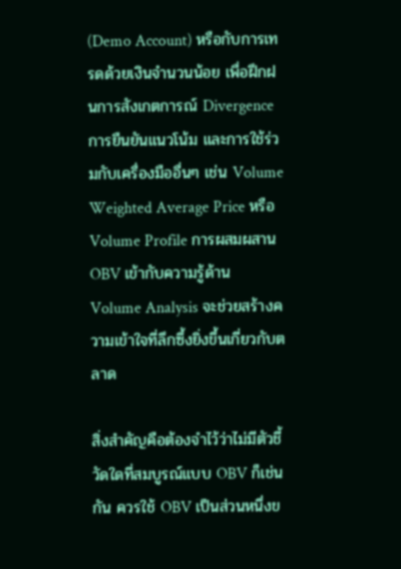(Demo Account) หรือกับการเทรดด้วยเงินจำนวนน้อย เพื่อฝึกฝนการสังเกตการณ์ Divergence การยืนยันแนวโน้ม และการใช้ร่วมกับเครื่องมืออื่นๆ เช่น Volume Weighted Average Price หรือ Volume Profile การผสมผสาน OBV เข้ากับความรู้ด้าน Volume Analysis จะช่วยสร้างความเข้าใจที่ลึกซึ้งยิ่งขึ้นเกี่ยวกับตลาด

สิ่งสำคัญคือต้องจำไว้ว่าไม่มีตัวชี้วัดใดที่สมบูรณ์แบบ OBV ก็เช่นกัน ควรใช้ OBV เป็นส่วนหนึ่งข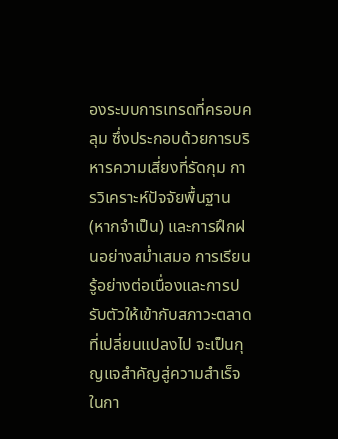องระบบการเทรดที่ครอบคลุม ซึ่งประกอบด้วยการบริหารความเสี่ยงที่รัดกุม การวิเคราะห์ปัจจัยพื้นฐาน (หากจำเป็น) และการฝึกฝนอย่างสม่ำเสมอ การเรียนรู้อย่างต่อเนื่องและการปรับตัวให้เข้ากับสภาวะตลาดที่เปลี่ยนแปลงไป จะเป็นกุญแจสำคัญสู่ความสำเร็จในกา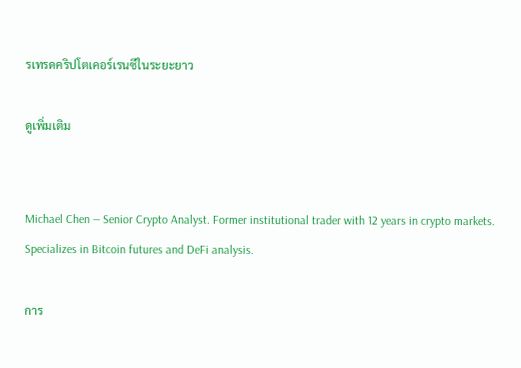รเทรดคริปโตเคอร์เรนซีในระยะยาว

ดูเพิ่มเติม


Michael Chen — Senior Crypto Analyst. Former institutional trader with 12 years in crypto markets. Specializes in Bitcoin futures and DeFi analysis.

การ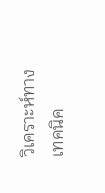วิเคราะห์ทางเทคนิค